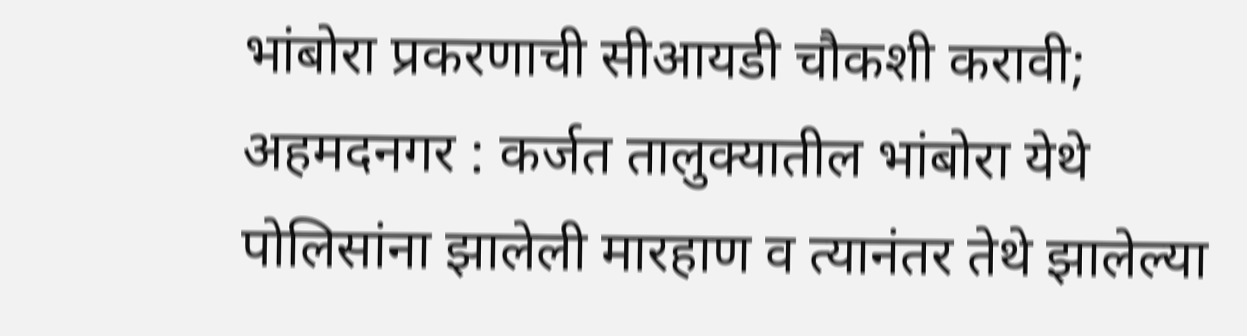भांबोरा प्रकरणाची सीआयडी चौकशी करावी; अहमदनगर : कर्जत तालुक्यातील भांबोरा येथे पोलिसांना झालेली मारहाण व त्यानंतर तेथे झालेल्या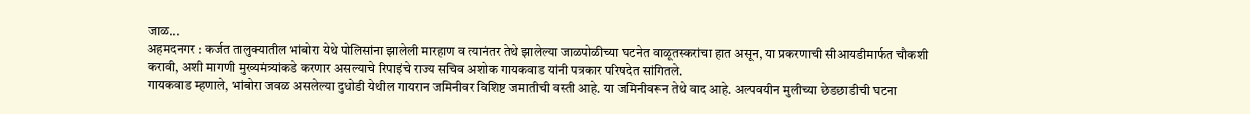जाळ...
अहमदनगर : कर्जत तालुक्यातील भांबोरा येथे पोलिसांना झालेली मारहाण व त्यानंतर तेथे झालेल्या जाळपोळीच्या घटनेत वाळूतस्करांचा हात असून, या प्रकरणाची सीआयडीमार्फत चौकशी करावी, अशी मागणी मुख्यमंत्र्यांकडे करणार असल्याचे रिपाइंचे राज्य सचिव अशोक गायकवाड यांनी पत्रकार परिषदेत सांगितले.
गायकवाड म्हणाले, भांबोरा जवळ असलेल्या दुधोडी येथील गायरान जमिनीवर विशिष्ट जमातीची वस्ती आहे. या जमिनीवरून तेथे वाद आहे. अल्पवयीन मुलीच्या छेडछाडीची घटना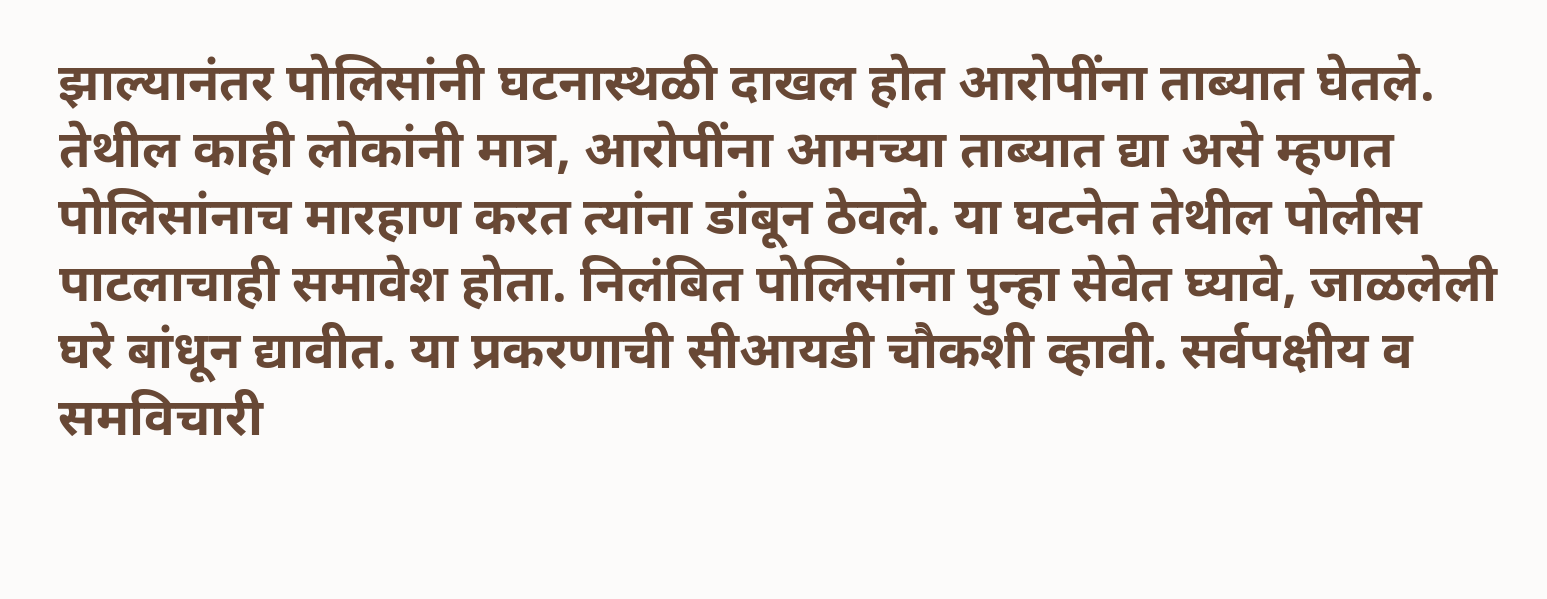झाल्यानंतर पोलिसांनी घटनास्थळी दाखल होत आरोपींना ताब्यात घेतले. तेथील काही लोकांनी मात्र, आरोपींना आमच्या ताब्यात द्या असे म्हणत पोलिसांनाच मारहाण करत त्यांना डांबून ठेवले. या घटनेत तेथील पोलीस पाटलाचाही समावेश होता. निलंबित पोलिसांना पुन्हा सेवेत घ्यावे, जाळलेली घरे बांधून द्यावीत. या प्रकरणाची सीआयडी चौकशी व्हावी. सर्वपक्षीय व समविचारी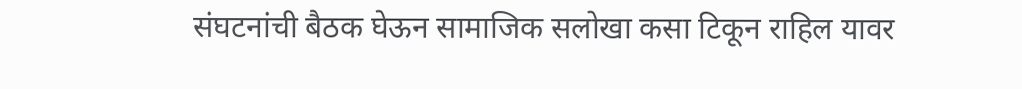संघटनांची बैठक घेऊन सामाजिक सलोखा कसा टिकून राहिल यावर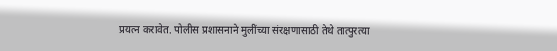प्रयत्न करावेत. पोलीस प्रशासनाने मुलींच्या संरक्षणासाठी तेथे तात्पुरत्या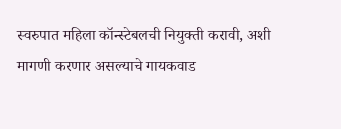स्वरुपात महिला कॉन्स्टेबलची नियुक्ती करावी, अशी मागणी करणार असल्याचे गायकवाड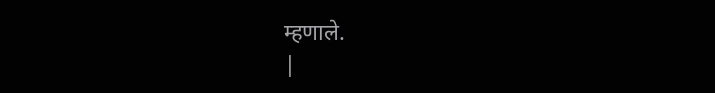म्हणाले.
|